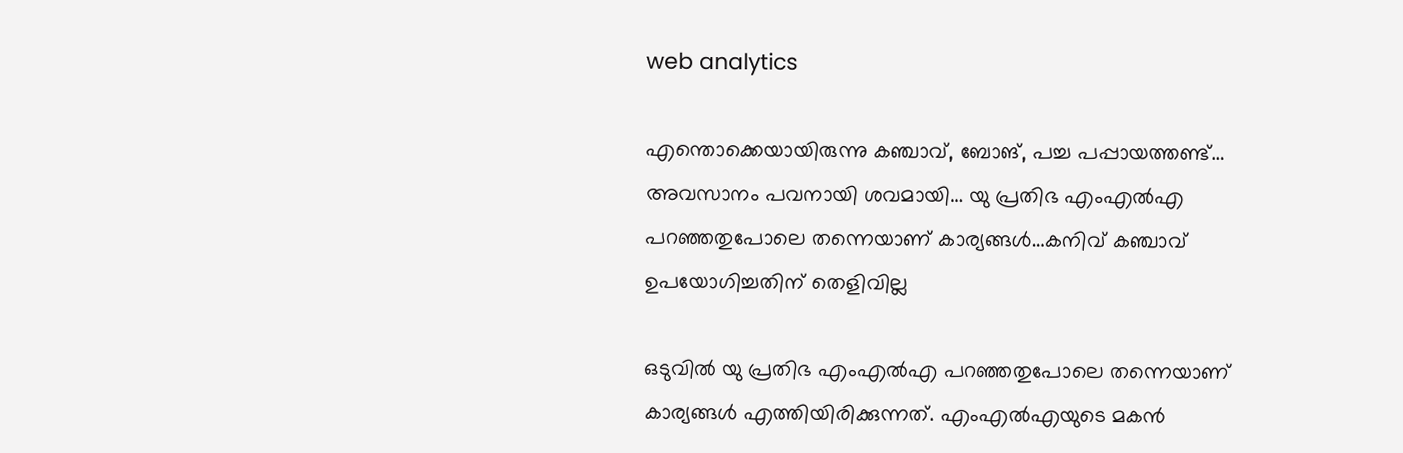web analytics

എന്തൊക്കെയായിരുന്നു കഞ്ചാവ്, ബോങ്, പച്ച പപ്പായത്തണ്ട്… അവസാനം പവനായി ശവമായി… യു പ്രതിഭ എംഎൽഎ പറഞ്ഞതുപോലെ തന്നെയാണ് കാര്യങ്ങൾ…കനിവ് കഞ്ചാവ് ഉപയോഗിച്ചതിന് തെളിവില്ല

ഒടുവിൽ യു പ്രതിഭ എംഎൽഎ പറഞ്ഞതുപോലെ തന്നെയാണ് കാര്യങ്ങൾ എത്തിയിരിക്കുന്നത്. എംഎൽഎയുടെ മകൻ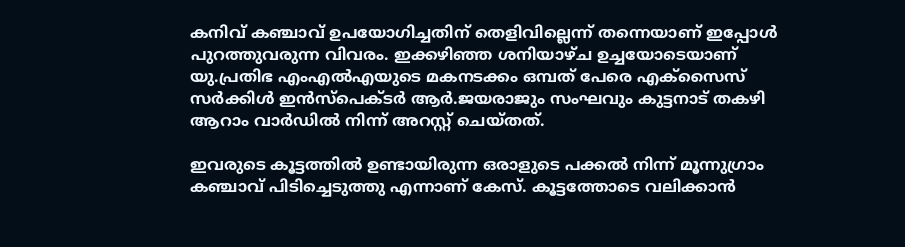കനിവ് കഞ്ചാവ് ഉപയോഗിച്ചതിന് തെളിവില്ലെന്ന് തന്നെയാണ് ഇപ്പോൾ പുറത്തുവരുന്ന വിവരം. ഇക്കഴിഞ്ഞ ശനിയാഴ്ച ഉച്ചയോടെയാണ് യു.പ്രതിഭ എംഎൽഎയുടെ മകനടക്കം ഒമ്പത് പേരെ എക്സൈസ് സർക്കിൾ ഇൻസ്പെക്ടർ ആർ.ജയരാജും സംഘവും കുട്ടനാട് തകഴി ആറാം വാർഡിൽ നിന്ന് അറസ്റ്റ് ചെയ്തത്.

ഇവരുടെ കൂട്ടത്തിൽ ഉണ്ടായിരുന്ന ഒരാളുടെ പക്കൽ നിന്ന് മൂന്നുഗ്രാം കഞ്ചാവ് പിടിച്ചെടുത്തു എന്നാണ് കേസ്. കൂട്ടത്തോടെ വലിക്കാൻ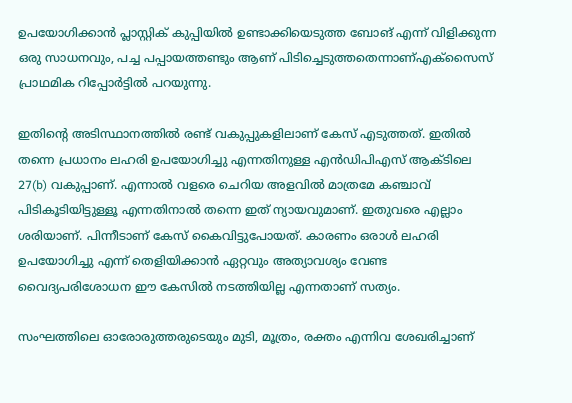ഉപയോഗിക്കാൻ പ്ലാസ്റ്റിക് കുപ്പിയിൽ ഉണ്ടാക്കിയെടുത്ത ബോങ് എന്ന് വിളിക്കുന്ന ഒരു സാധനവും, പച്ച പപ്പായത്തണ്ടും ആണ് പിടിച്ചെടുത്തതെന്നാണ്എക്സൈസ് പ്രാഥമിക റിപ്പോർട്ടിൽ പറയുന്നു.

ഇതിൻ്റെ അടിസ്ഥാനത്തിൽ രണ്ട് വകുപ്പുകളിലാണ് കേസ് എടുത്തത്. ഇതിൽ തന്നെ പ്രധാനം ലഹരി ഉപയോഗിച്ചു എന്നതിനുള്ള എൻഡിപിഎസ് ആക്ടിലെ 27(b) വകുപ്പാണ്. എന്നാൽ വളരെ ചെറിയ അളവിൽ മാത്രമേ കഞ്ചാവ് പിടികൂടിയിട്ടുള്ളൂ എന്നതിനാൽ തന്നെ ഇത് ന്യായവുമാണ്. ഇതുവരെ എല്ലാം ശരിയാണ്. പിന്നീടാണ് കേസ് കൈവിട്ടുപോയത്. കാരണം ഒരാൾ ലഹരി ഉപയോഗിച്ചു എന്ന് തെളിയിക്കാൻ ഏറ്റവും അത്യാവശ്യം വേണ്ട വൈദ്യപരിശോധന ഈ കേസിൽ നടത്തിയില്ല എന്നതാണ് സത്യം.

സംഘത്തിലെ ഓരോരുത്തരുടെയും മുടി, മൂത്രം, രക്തം എന്നിവ ശേഖരിച്ചാണ്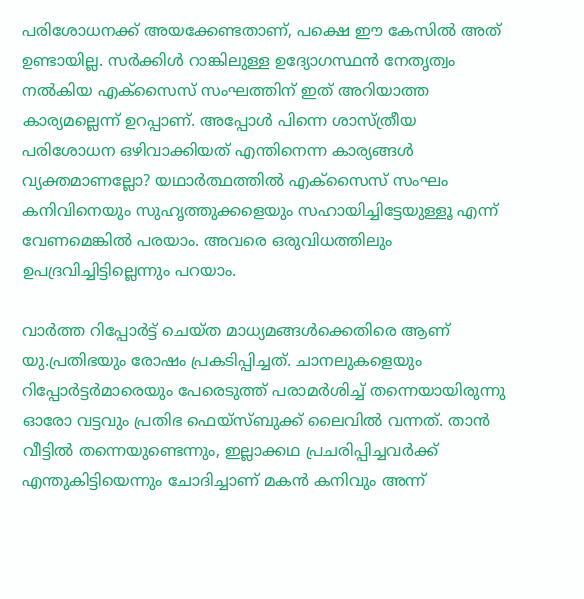പരിശോധനക്ക് അയക്കേണ്ടതാണ്, പക്ഷെ ഈ കേസിൽ അത് ഉണ്ടായില്ല. സർക്കിൾ റാങ്കിലുള്ള ഉദ്യോഗസ്ഥൻ നേതൃത്വം നൽകിയ എക്സൈസ് സംഘത്തിന് ഇത് അറിയാത്ത കാര്യമല്ലെന്ന് ഉറപ്പാണ്. അപ്പോൾ പിന്നെ ശാസ്ത്രീയ പരിശോധന ഒഴിവാക്കിയത് എന്തിനെന്ന കാര്യങ്ങൾ വ്യക്തമാണല്ലോ? യഥാർത്ഥത്തിൽ എക്സൈസ് സംഘം കനിവിനെയും സുഹൃത്തുക്കളെയും സഹായിച്ചിട്ടേയുള്ളൂ എന്ന് വേണമെങ്കിൽ പരയാം. അവരെ ഒരുവിധത്തിലും ഉപദ്രവിച്ചിട്ടില്ലെന്നും പറയാം.

വാർത്ത റിപ്പോർട്ട് ചെയ്ത മാധ്യമങ്ങൾക്കെതിരെ ആണ് യു.പ്രതിഭയും രോഷം പ്രകടിപ്പിച്ചത്. ചാനലുകളെയും റിപ്പോർട്ടർമാരെയും പേരെടുത്ത് പരാമർശിച്ച് തന്നെയായിരുന്നു ഓരോ വട്ടവും പ്രതിഭ ഫെയ്സ്ബുക്ക് ലൈവിൽ വന്നത്. താൻ വീട്ടിൽ തന്നെയുണ്ടെന്നും, ഇല്ലാക്കഥ പ്രചരിപ്പിച്ചവർക്ക് എന്തുകിട്ടിയെന്നും ചോദിച്ചാണ് മകൻ കനിവും അന്ന്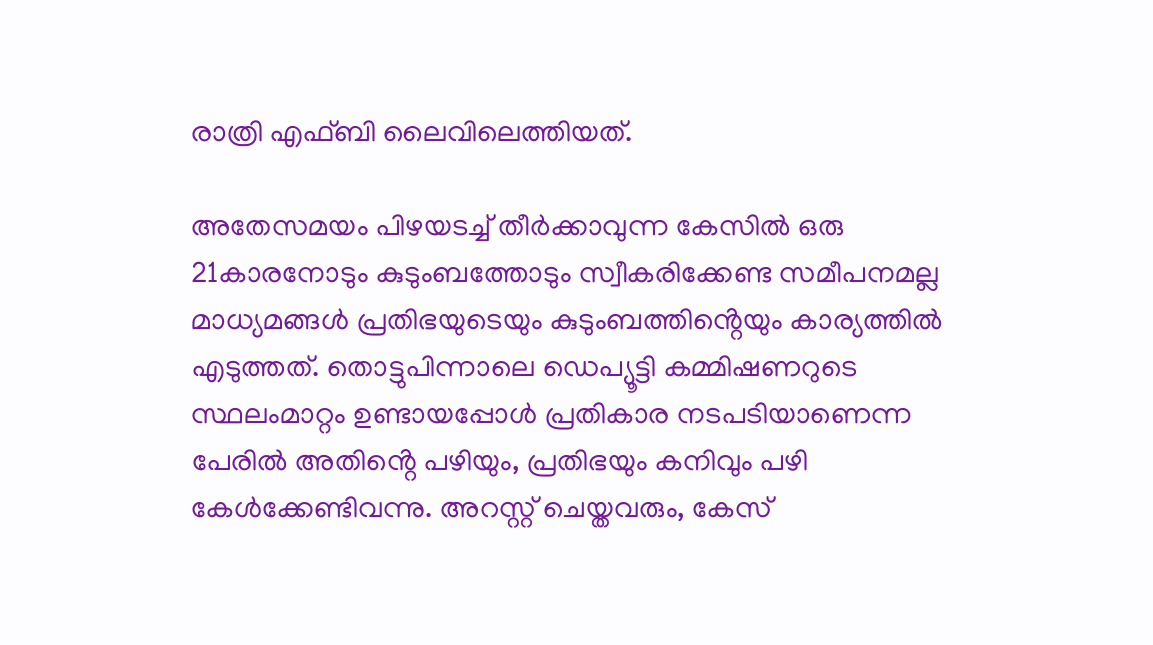രാത്രി എഫ്ബി ലൈവിലെത്തിയത്.

അതേസമയം പിഴയടച്ച് തീർക്കാവുന്ന കേസിൽ ഒരു 21കാരനോടും കുടുംബത്തോടും സ്വീകരിക്കേണ്ട സമീപനമല്ല മാധ്യമങ്ങൾ പ്രതിഭയുടെയും കുടുംബത്തിൻ്റെയും കാര്യത്തിൽ എടുത്തത്. തൊട്ടുപിന്നാലെ ഡെപ്യൂട്ടി കമ്മിഷണറുടെ സ്ഥലംമാറ്റം ഉണ്ടായപ്പോൾ പ്രതികാര നടപടിയാണെന്ന പേരിൽ അതിൻ്റെ പഴിയും, പ്രതിഭയും കനിവും പഴി കേൾക്കേണ്ടിവന്നു. അറസ്റ്റ് ചെയ്തവരും, കേസ്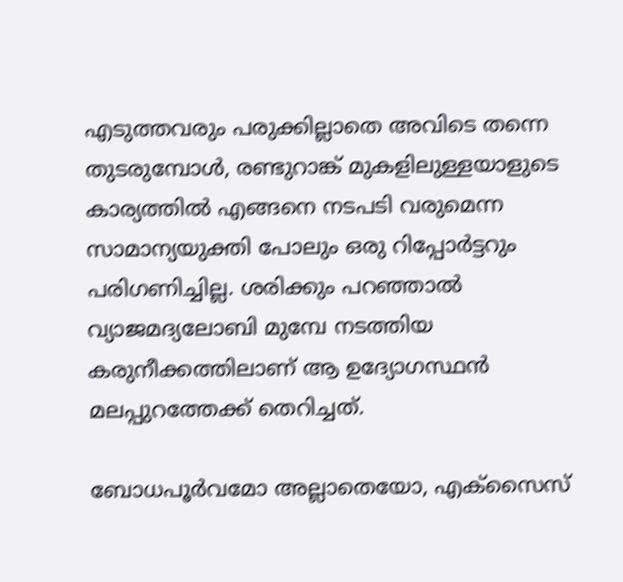എടുത്തവരും പരുക്കില്ലാതെ അവിടെ തന്നെ തുടരുമ്പോൾ, രണ്ടുറാങ്ക് മുകളിലുള്ളയാളുടെ കാര്യത്തിൽ എങ്ങനെ നടപടി വരുമെന്ന സാമാന്യയുക്തി പോലും ഒരു റിപ്പോർട്ടറും പരിഗണിച്ചില്ല. ശരിക്കും പറഞ്ഞാൽ വ്യാജമദ്യലോബി മുമ്പേ നടത്തിയ കരുനീക്കത്തിലാണ് ആ ഉദ്യോഗസ്ഥൻ മലപ്പുറത്തേക്ക് തെറിച്ചത്.

ബോധപൂർവമോ അല്ലാതെയോ, എക്സൈസ്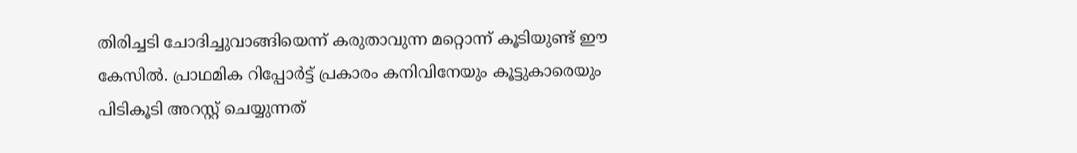തിരിച്ചടി ചോദിച്ചുവാങ്ങിയെന്ന് കരുതാവുന്ന മറ്റൊന്ന് കൂടിയുണ്ട് ഈ കേസിൽ. പ്രാഥമിക റിപ്പോർട്ട് പ്രകാരം കനിവിനേയും കൂട്ടുകാരെയും പിടികൂടി അറസ്റ്റ് ചെയ്യുന്നത്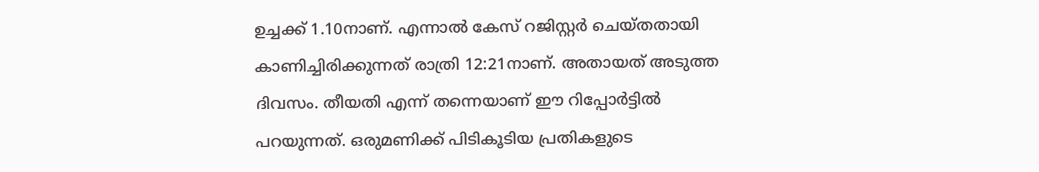ഉച്ചക്ക് 1.10നാണ്. എന്നാൽ കേസ് റജിസ്റ്റർ ചെയ്തതായി കാണിച്ചിരിക്കുന്നത് രാത്രി 12:21നാണ്. അതായത് അടുത്ത ദിവസം. തീയതി എന്ന് തന്നെയാണ് ഈ റിപ്പോർട്ടിൽ പറയുന്നത്. ഒരുമണിക്ക് പിടികൂടിയ പ്രതികളുടെ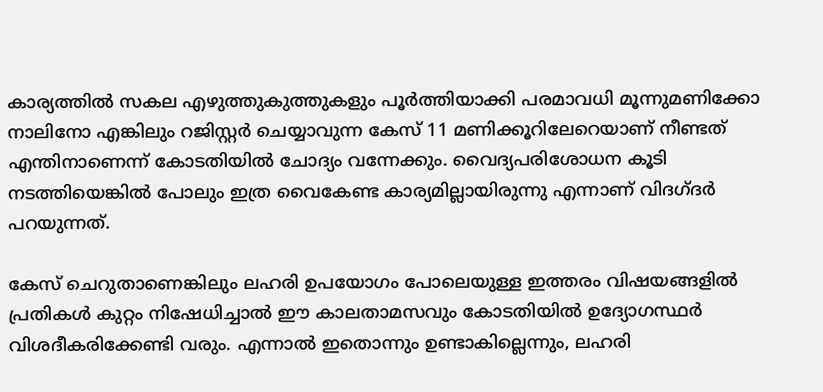കാര്യത്തിൽ സകല എഴുത്തുകുത്തുകളും പൂർത്തിയാക്കി പരമാവധി മൂന്നുമണിക്കോ നാലിനോ എങ്കിലും റജിസ്റ്റർ ചെയ്യാവുന്ന കേസ് 11 മണിക്കൂറിലേറെയാണ് നീണ്ടത് എന്തിനാണെന്ന് കോടതിയിൽ ചോദ്യം വന്നേക്കും. വൈദ്യപരിശോധന കൂടി നടത്തിയെങ്കിൽ പോലും ഇത്ര വൈകേണ്ട കാര്യമില്ലായിരുന്നു എന്നാണ് വിദഗ്ദർ പറയുന്നത്.

കേസ് ചെറുതാണെങ്കിലും ലഹരി ഉപയോഗം പോലെയുള്ള ഇത്തരം വിഷയങ്ങളിൽ പ്രതികൾ കുറ്റം നിഷേധിച്ചാൽ ഈ കാലതാമസവും കോടതിയിൽ ഉദ്യോഗസ്ഥർ വിശദീകരിക്കേണ്ടി വരും. എന്നാൽ ഇതൊന്നും ഉണ്ടാകില്ലെന്നും, ലഹരി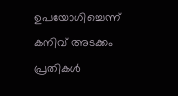ഉപയോഗിച്ചെന്ന് കനിവ് അടക്കം പ്രതികൾ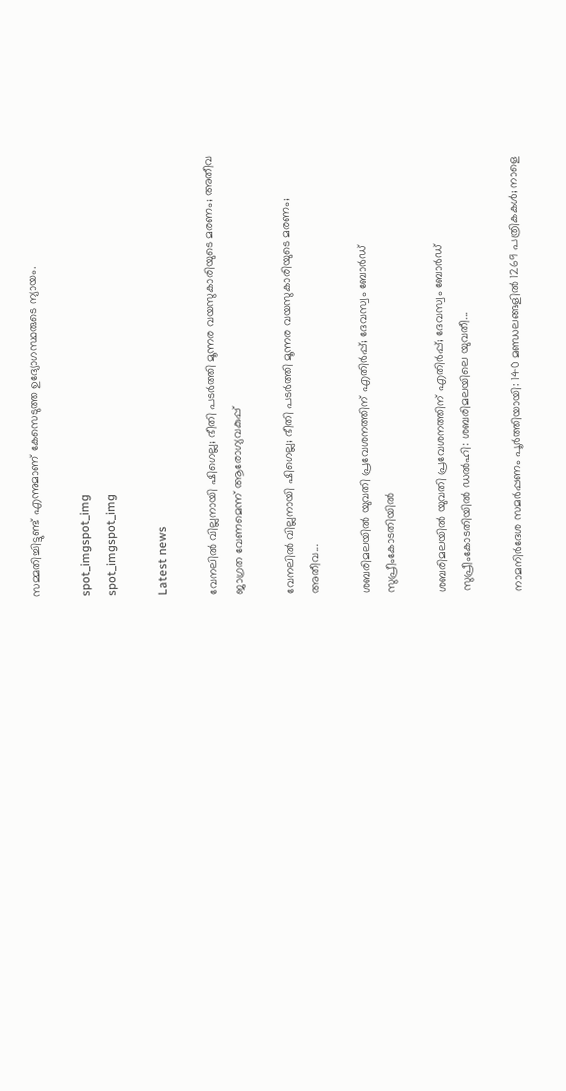സമ്മതിച്ചിട്ടുണ്ട് എന്നുമാണ് കേസെടുത്ത ഉദ്യോഗസ്ഥരുടെ ന്യായം.

spot_imgspot_img
spot_imgspot_img

Latest news

വേനലിൽ വില്ലനായി ഷിഗെല്ല; ഭീതി പടർത്തി മൂന്നര വയസുകാരിയുടെ മരണം; അതീവ ജാഗ്രത വേണമെന്ന് ആരോഗ്യവകുപ്പ്

വേനലിൽ വില്ലനായി ഷിഗെല്ല; ഭീതി പടർത്തി മൂന്നര വയസുകാരിയുടെ മരണം; അതീവ...

ശബരിമലയിൽ യുവതി പ്രവേശനത്തിന് എതിർപ്പ്; ദേവസ്വം ബോർഡ് സുപ്രീംകോടതിയിൽ

ശബരിമലയിൽ യുവതി പ്രവേശനത്തിന് എതിർപ്പ്; ദേവസ്വം ബോർഡ് സുപ്രീംകോടതിയിൽ ഡൽഹി: ശബരിമലയിലെ യുവതീ...

നാമനിർദേശ സമർപ്പണം പൂർത്തിയായി: 140 മണ്ഡലങ്ങളിൽ 1269 പത്രികകൾ; നാളെ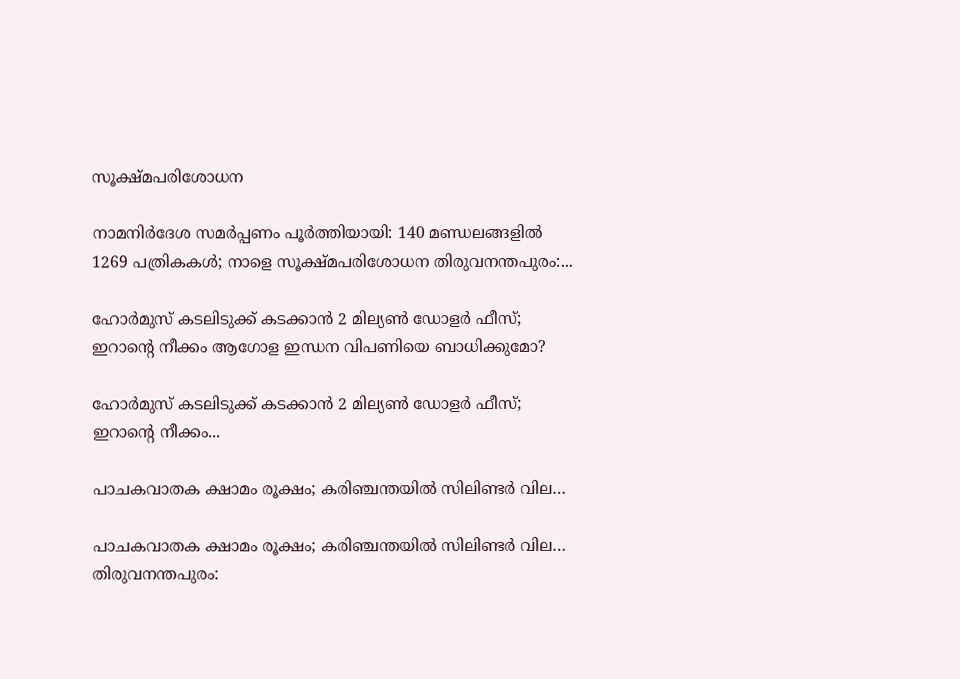സൂക്ഷ്മപരിശോധന

നാമനിർദേശ സമർപ്പണം പൂർത്തിയായി: 140 മണ്ഡലങ്ങളിൽ 1269 പത്രികകൾ; നാളെ സൂക്ഷ്മപരിശോധന തിരുവനന്തപുരം:...

ഹോർമുസ് കടലിടുക്ക് കടക്കാൻ 2 മില്യൺ ഡോളർ ഫീസ്; ഇറാന്റെ നീക്കം ആഗോള ഇന്ധന വിപണിയെ ബാധിക്കുമോ?

ഹോർമുസ് കടലിടുക്ക് കടക്കാൻ 2 മില്യൺ ഡോളർ ഫീസ്; ഇറാന്റെ നീക്കം...

പാചകവാതക ക്ഷാമം രൂക്ഷം; കരിഞ്ചന്തയിൽ സിലിണ്ടർ വില…

പാചകവാതക ക്ഷാമം രൂക്ഷം; കരിഞ്ചന്തയിൽ സിലിണ്ടർ വില… തിരുവനന്തപുരം: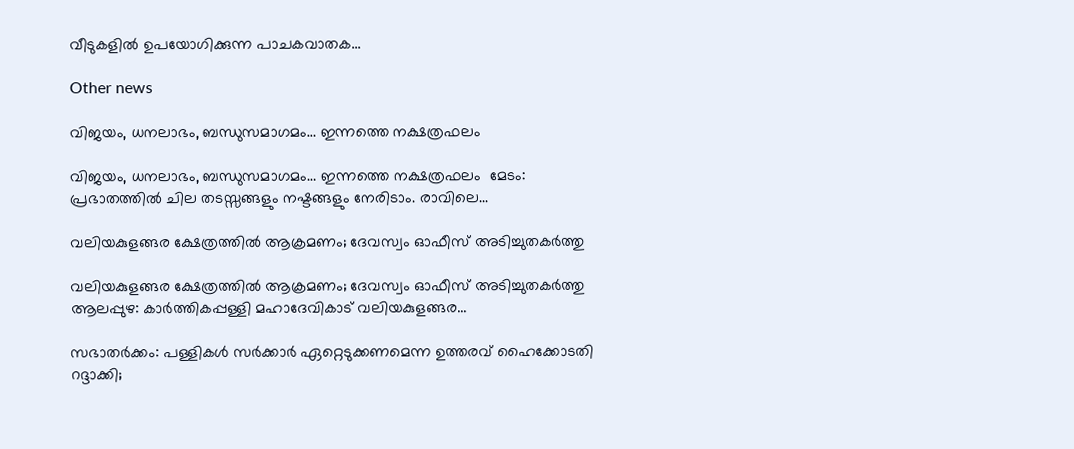വീടുകളിൽ ഉപയോഗിക്കുന്ന പാചകവാതക...

Other news

വിജയം, ധനലാഭം, ബന്ധുസമാഗമം… ഇന്നത്തെ നക്ഷത്രഫലം

വിജയം, ധനലാഭം, ബന്ധുസമാഗമം… ഇന്നത്തെ നക്ഷത്രഫലം  മേടം: പ്രഭാതത്തിൽ ചില തടസ്സങ്ങളും നഷ്ടങ്ങളും നേരിടാം. രാവിലെ...

വലിയകുളങ്ങര ക്ഷേത്രത്തിൽ ആക്രമണം; ദേവസ്വം ഓഫീസ് അടിച്ചുതകർത്തു

വലിയകുളങ്ങര ക്ഷേത്രത്തിൽ ആക്രമണം; ദേവസ്വം ഓഫീസ് അടിച്ചുതകർത്തു ആലപ്പുഴ: കാർത്തികപ്പള്ളി മഹാദേവികാട് വലിയകുളങ്ങര...

സഭാതർക്കം: പള്ളികൾ സർക്കാർ ഏറ്റെടുക്കണമെന്ന ഉത്തരവ് ഹൈക്കോടതി റദ്ദാക്കി;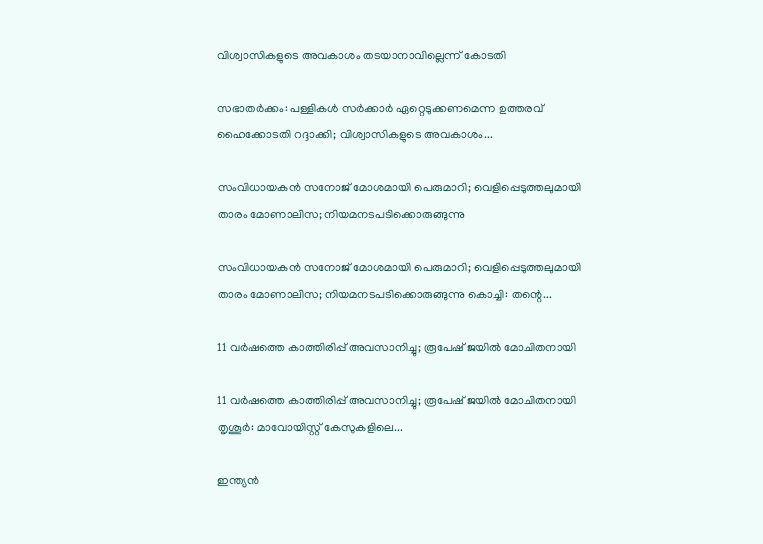വിശ്വാസികളുടെ അവകാശം തടയാനാവില്ലെന്ന് കോടതി

സഭാതർക്കം: പള്ളികൾ സർക്കാർ ഏറ്റെടുക്കണമെന്ന ഉത്തരവ് ഹൈക്കോടതി റദ്ദാക്കി; വിശ്വാസികളുടെ അവകാശം...

സംവിധായകൻ സനോജ് മോശമായി പെരുമാറി; വെളിപ്പെടുത്തലുമായി താരം മോണാലിസ; നിയമനടപടിക്കൊരുങ്ങുന്നു

സംവിധായകൻ സനോജ് മോശമായി പെരുമാറി; വെളിപ്പെടുത്തലുമായി താരം മോണാലിസ; നിയമനടപടിക്കൊരുങ്ങുന്നു കൊച്ചി: തന്റെ...

11 വർഷത്തെ കാത്തിരിപ്പ് അവസാനിച്ചു; രൂപേഷ് ജയിൽ മോചിതനായി

11 വർഷത്തെ കാത്തിരിപ്പ് അവസാനിച്ചു; രൂപേഷ് ജയിൽ മോചിതനായി തൃശൂർ: മാവോയിസ്റ്റ് കേസുകളിലെ...

ഇന്ത്യൻ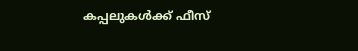കപ്പലുകൾക്ക് ഫീസ്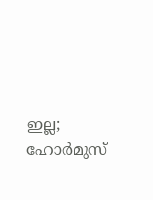ഇല്ല; ഹോർമുസ്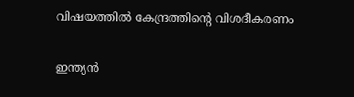വിഷയത്തിൽ കേന്ദ്രത്തിന്റെ വിശദീകരണം

ഇന്ത്യൻ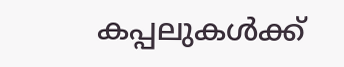കപ്പലുകൾക്ക്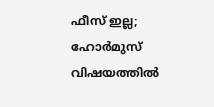ഫീസ് ഇല്ല; ഹോർമുസ് വിഷയത്തിൽ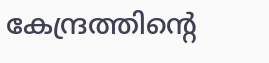കേന്ദ്രത്തിന്റെ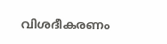വിശദീകരണം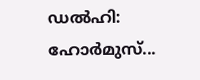ഡൽഹി: ഹോർമുസ്...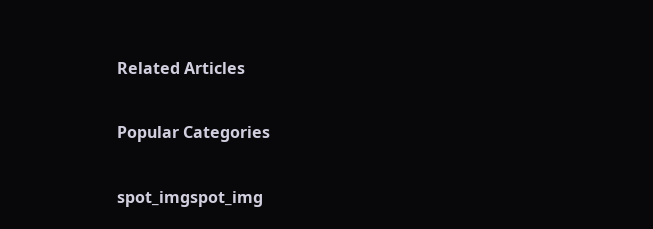Related Articles

Popular Categories

spot_imgspot_img